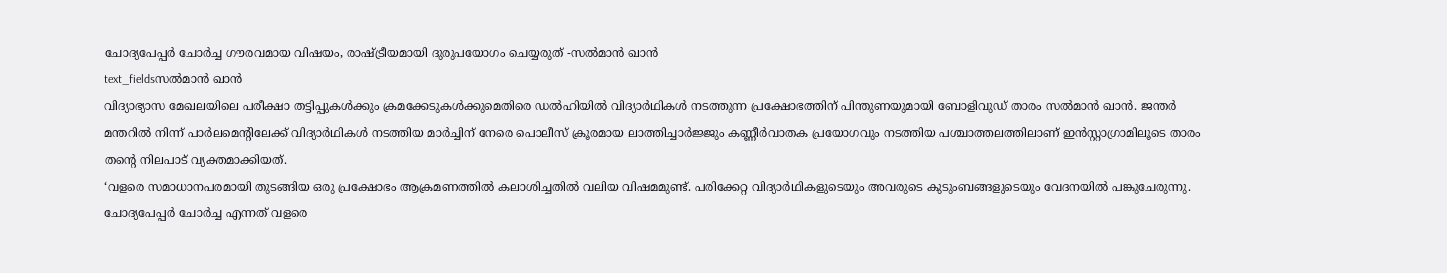ചോദ്യപേപ്പർ ചോർച്ച ഗൗരവമായ വിഷയം, രാഷ്ട്രീയമായി ദുരുപയോഗം ചെയ്യരുത് -സൽമാൻ ഖാൻ
text_fieldsസൽമാൻ ഖാൻ
വിദ്യാഭ്യാസ മേഖലയിലെ പരീക്ഷാ തട്ടിപ്പുകൾക്കും ക്രമക്കേടുകൾക്കുമെതിരെ ഡൽഹിയിൽ വിദ്യാർഥികൾ നടത്തുന്ന പ്രക്ഷോഭത്തിന് പിന്തുണയുമായി ബോളിവുഡ് താരം സൽമാൻ ഖാൻ. ജന്തർ മന്തറിൽ നിന്ന് പാർലമെന്റിലേക്ക് വിദ്യാർഥികൾ നടത്തിയ മാർച്ചിന് നേരെ പൊലീസ് ക്രൂരമായ ലാത്തിച്ചാർജ്ജും കണ്ണീർവാതക പ്രയോഗവും നടത്തിയ പശ്ചാത്തലത്തിലാണ് ഇൻസ്റ്റാഗ്രാമിലൂടെ താരം തന്റെ നിലപാട് വ്യക്തമാക്കിയത്.
‘വളരെ സമാധാനപരമായി തുടങ്ങിയ ഒരു പ്രക്ഷോഭം ആക്രമണത്തിൽ കലാശിച്ചതിൽ വലിയ വിഷമമുണ്ട്. പരിക്കേറ്റ വിദ്യാർഥികളുടെയും അവരുടെ കുടുംബങ്ങളുടെയും വേദനയിൽ പങ്കുചേരുന്നു. ചോദ്യപേപ്പർ ചോർച്ച എന്നത് വളരെ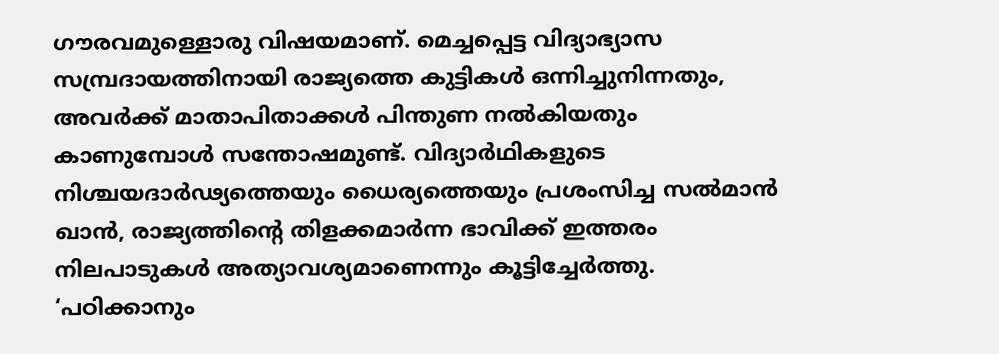ഗൗരവമുള്ളൊരു വിഷയമാണ്. മെച്ചപ്പെട്ട വിദ്യാഭ്യാസ സമ്പ്രദായത്തിനായി രാജ്യത്തെ കുട്ടികൾ ഒന്നിച്ചുനിന്നതും, അവർക്ക് മാതാപിതാക്കൾ പിന്തുണ നൽകിയതും കാണുമ്പോൾ സന്തോഷമുണ്ട്. വിദ്യാർഥികളുടെ നിശ്ചയദാർഢ്യത്തെയും ധൈര്യത്തെയും പ്രശംസിച്ച സൽമാൻ ഖാൻ, രാജ്യത്തിന്റെ തിളക്കമാർന്ന ഭാവിക്ക് ഇത്തരം നിലപാടുകൾ അത്യാവശ്യമാണെന്നും കൂട്ടിച്ചേർത്തു.
‘പഠിക്കാനും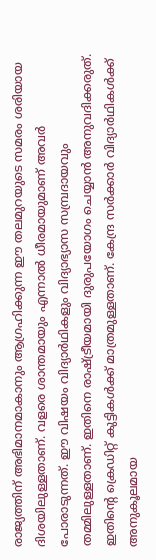രാജ്യത്തിന് അഭിമാനമാകാനും ആഗ്രഹിക്കുന്ന ഈ തലമുറയുടെ സമരം ശരിയായ ദിശയിലുള്ളതാണ്. വളരെ ശാന്തമായും എന്നാൽ ധീരമായുമാണ് അവർ പോരാടുന്നത്. ഈ വിഷയം വിദ്യാർഥികളും വിദ്യാഭ്യാസ സമ്പ്രദായവും തമ്മിലുള്ളതാണ്. ഇതിനെ രാഷ്ട്രീയമായി ദുരുപയോഗം ചെയ്യാൻ അനുവദിക്കരുത്. ഇതിന്റെ ക്രെഡിറ്റ് കുട്ടികൾക്ക് മാത്രമുള്ളതാണ്. കേന്ദ്ര സർക്കാർ വിദ്യാർഥികൾക്ക് അനുകൂലമായ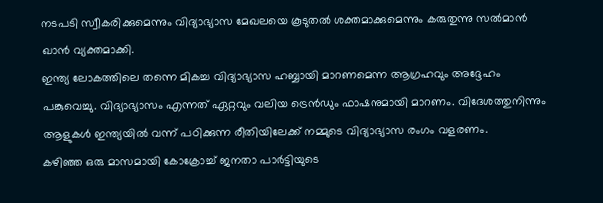നടപടി സ്വീകരിക്കുമെന്നും വിദ്യാഭ്യാസ മേഖലയെ കൂടുതൽ ശക്തമാക്കുമെന്നും കരുതുന്നു സൽമാൻ ഖാൻ വ്യക്തമാക്കി.
ഇന്ത്യ ലോകത്തിലെ തന്നെ മികച്ച വിദ്യാഭ്യാസ ഹബ്ബായി മാറണമെന്ന ആഗ്രഹവും അദ്ദേഹം പങ്കുവെച്ചു. വിദ്യാഭ്യാസം എന്നത് ഏറ്റവും വലിയ ട്രെൻഡും ഫാഷനുമായി മാറണം. വിദേശത്തുനിന്നും ആളുകൾ ഇന്ത്യയിൽ വന്ന് പഠിക്കുന്ന രീതിയിലേക്ക് നമ്മുടെ വിദ്യാഭ്യാസ രംഗം വളരണം.
കഴിഞ്ഞ ഒരു മാസമായി കോക്രോച്ച് ജനതാ പാർട്ടിയുടെ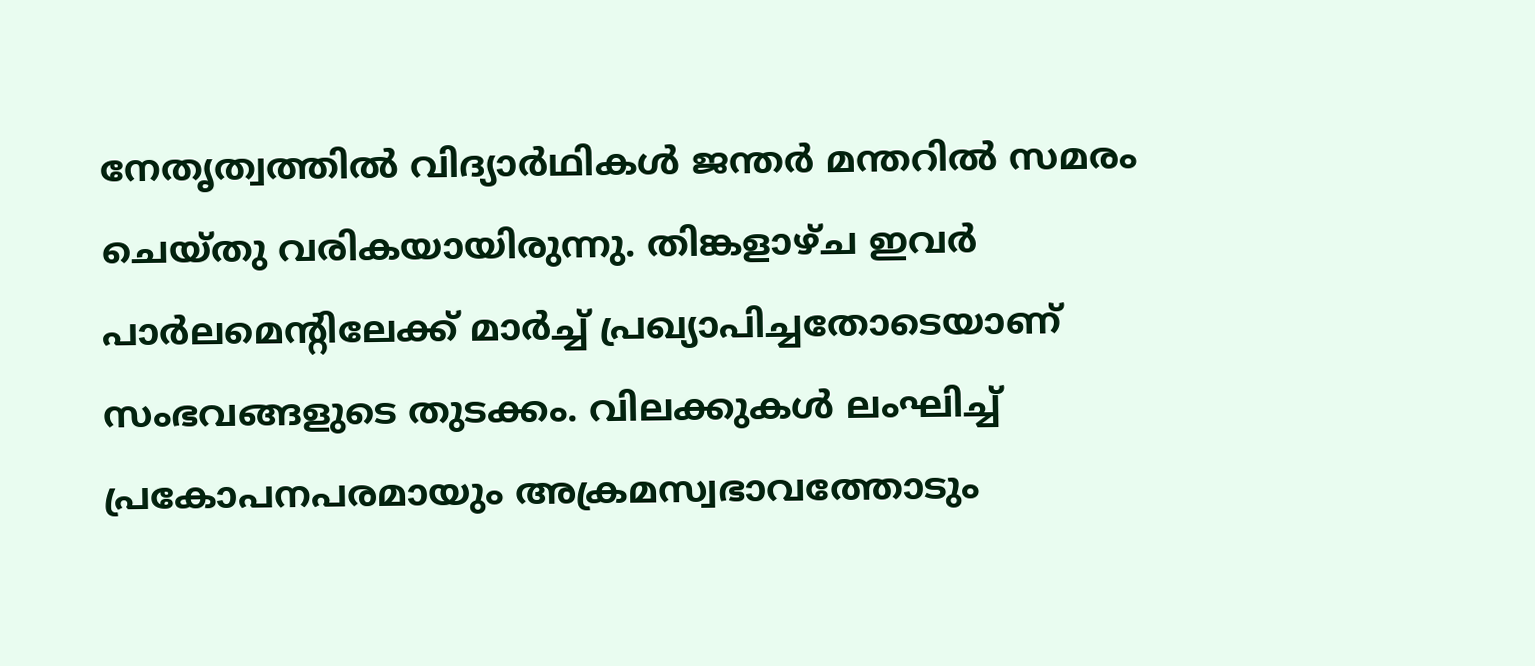നേതൃത്വത്തിൽ വിദ്യാർഥികൾ ജന്തർ മന്തറിൽ സമരം ചെയ്തു വരികയായിരുന്നു. തിങ്കളാഴ്ച ഇവർ പാർലമെന്റിലേക്ക് മാർച്ച് പ്രഖ്യാപിച്ചതോടെയാണ് സംഭവങ്ങളുടെ തുടക്കം. വിലക്കുകൾ ലംഘിച്ച് പ്രകോപനപരമായും അക്രമസ്വഭാവത്തോടും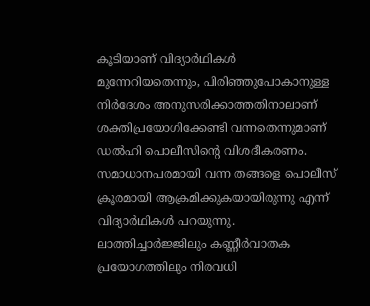കൂടിയാണ് വിദ്യാർഥികൾ മുന്നേറിയതെന്നും, പിരിഞ്ഞുപോകാനുള്ള നിർദേശം അനുസരിക്കാത്തതിനാലാണ് ശക്തിപ്രയോഗിക്കേണ്ടി വന്നതെന്നുമാണ് ഡൽഹി പൊലീസിന്റെ വിശദീകരണം. സമാധാനപരമായി വന്ന തങ്ങളെ പൊലീസ് ക്രൂരമായി ആക്രമിക്കുകയായിരുന്നു എന്ന് വിദ്യാർഥികൾ പറയുന്നു. ലാത്തിച്ചാർജ്ജിലും കണ്ണീർവാതക പ്രയോഗത്തിലും നിരവധി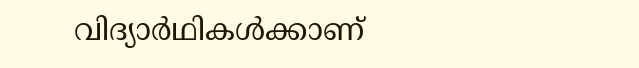വിദ്യാർഥികൾക്കാണ്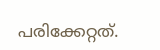പരിക്കേറ്റത്.